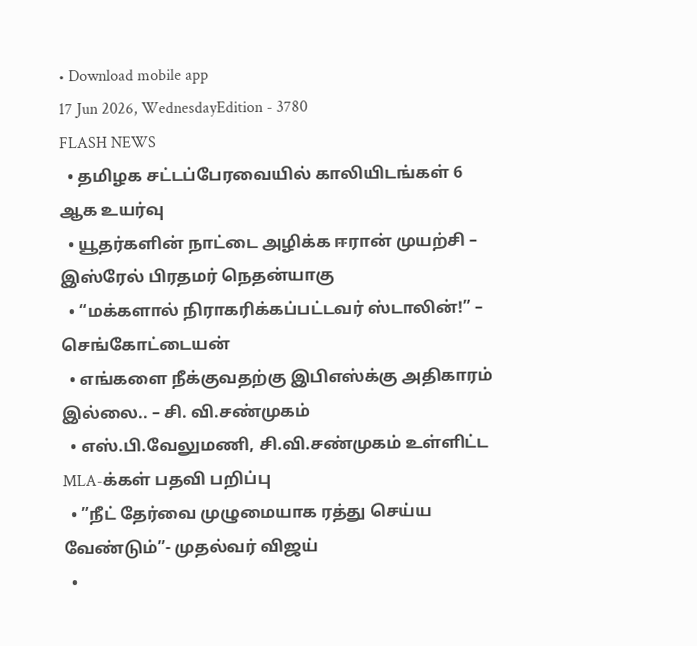• Download mobile app
17 Jun 2026, WednesdayEdition - 3780
FLASH NEWS
  • தமிழக சட்டப்பேரவையில் காலியிடங்கள் 6 ஆக உயர்வு
  • யூதர்களின் நாட்டை அழிக்க ஈரான் முயற்சி – இஸ்ரேல் பிரதமர் நெதன்யாகு
  • “மக்களால் நிராகரிக்கப்பட்டவர் ஸ்டாலின்!” – செங்கோட்டையன்
  • எங்களை நீக்குவதற்கு இபிஎஸ்க்கு அதிகாரம் இல்லை.. – சி. வி.சண்முகம்
  • எஸ்.பி.வேலுமணி, சி.வி.சண்முகம் உள்ளிட்ட MLA-க்கள் பதவி பறிப்பு
  • ”நீட் தேர்வை முழுமையாக ரத்து செய்ய வேண்டும்”- முதல்வர் விஜய்
  •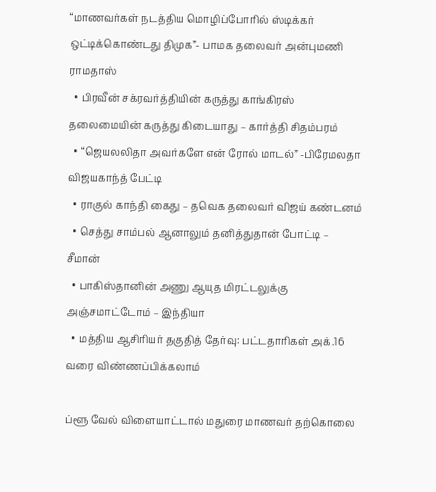“மாணவர்கள் நடத்திய மொழிப்போரில் ஸ்டிக்கர் ஒட்டிக்கொண்டது திமுக”- பாமக தலைவர் அன்புமணி ராமதாஸ்
  • பிரவீன் சக்ரவர்த்தியின் கருத்து காங்கிரஸ் தலைமையின் கருத்து கிடையாது – கார்த்தி சிதம்பரம்
  • “ஜெயலலிதா அவர்களே என் ரோல் மாடல்” -பிரேமலதா விஜயகாந்த் பேட்டி
  • ராகுல் காந்தி கைது – தவெக தலைவர் விஜய் கண்டனம்
  • செத்து சாம்பல் ஆனாலும் தனித்துதான் போட்டி – சீமான்
  • பாகிஸ்தானின் அணு ஆயுத மிரட்டலுக்கு அஞ்சமாட்டோம் – இந்தியா
  • மத்திய ஆசிரியர் தகுதித் தேர்வு: பட்டதாரிகள் அக்.16 வரை விண்ணப்பிக்கலாம்

ப்ளூ வேல் விளையாட்டால் மதுரை மாணவர் தற்கொலை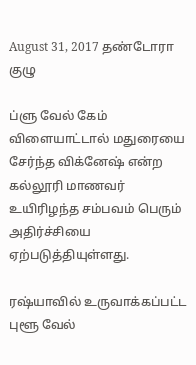August 31, 2017 தண்டோரா குழு

ப்ளு வேல் கேம் விளையாட்டால் மதுரையை சேர்ந்த விக்னேஷ் என்ற கல்லூரி மாணவர் உயிரிழந்த சம்பவம் பெரும் அதிர்ச்சியை ஏற்படுத்தியுள்ளது.

ரஷ்யாவில் உருவாக்கப்பட்ட புளூ வேல்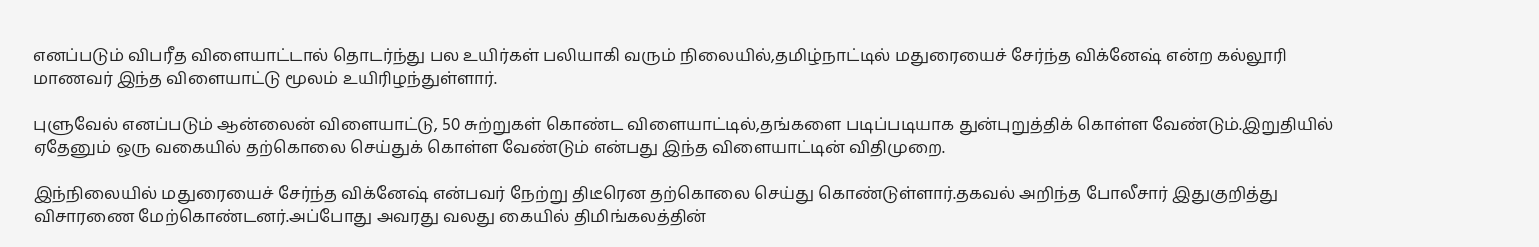எனப்படும் விபரீத விளையாட்டால் தொடர்ந்து பல உயிர்கள் பலியாகி வரும் நிலையில்,தமிழ்நாட்டில் மதுரையைச் சேர்ந்த விக்னேஷ் என்ற கல்லூரி மாணவர் இந்த விளையாட்டு மூலம் உயிரிழந்துள்ளார்.

புளுவேல் எனப்படும் ஆன்லைன் விளையாட்டு, 50 சுற்றுகள் கொண்ட விளையாட்டில்,தங்களை படிப்படியாக துன்புறுத்திக் கொள்ள வேண்டும்.இறுதியில் ஏதேனும் ஒரு வகையில் தற்கொலை செய்துக் கொள்ள வேண்டும் என்பது இந்த விளையாட்டின் விதிமுறை.

இந்நிலையில் மதுரையைச் சேர்ந்த விக்னேஷ் என்பவர் நேற்று திடீரென தற்கொலை செய்து கொண்டுள்ளார்.தகவல் அறிந்த போலீசார் இதுகுறித்து விசாரணை மேற்கொண்டனர்.அப்போது அவரது வலது கையில் திமிங்கலத்தின்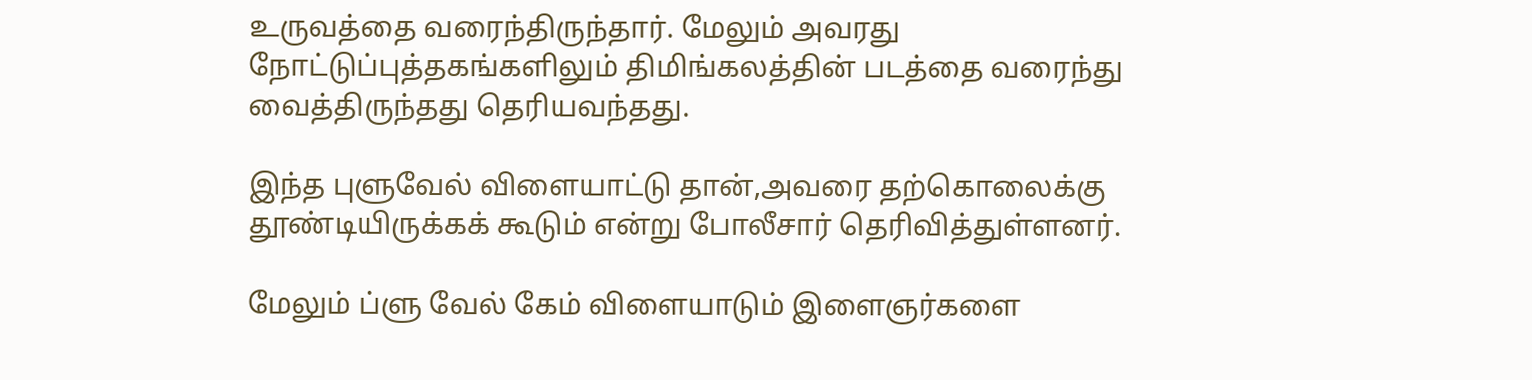உருவத்தை வரைந்திருந்தார். மேலும் அவரது நோட்டுப்புத்தகங்களிலும் திமிங்கலத்தின் படத்தை வரைந்து வைத்திருந்தது தெரியவந்தது.

இந்த புளுவேல் விளையாட்டு தான்,அவரை தற்கொலைக்கு தூண்டியிருக்கக் கூடும் என்று போலீசார் தெரிவித்துள்ளனர்.

மேலும் ப்ளு வேல் கேம் விளையாடும் இளைஞர்களை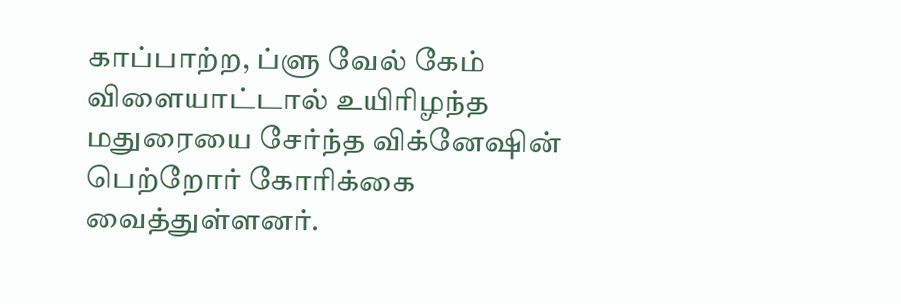காப்பாற்ற, ப்ளு வேல் கேம் விளையாட்டால் உயிரிழந்த மதுரையை சேர்ந்த விக்னேஷின் பெற்றோர் கோரிக்கை வைத்துள்ளனர்.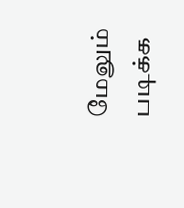மேலும் படிக்க